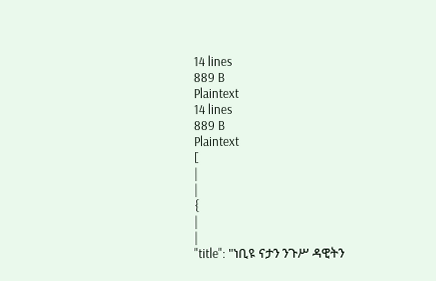14 lines
889 B
Plaintext
14 lines
889 B
Plaintext
[
|
|
{
|
|
"title": "ነቢዩ ናታን ንጉሥ ዳዊትን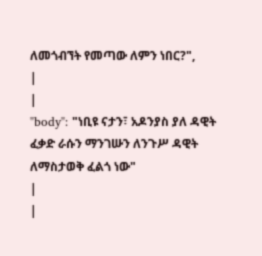ለመጎብኘት የመጣው ለምን ነበር?",
|
|
"body": "ነቢዩ ናታን፣ አዶንያስ ያለ ዳዊት ፈቃድ ራሱን ማንገሡን ለንጉሥ ዳዊት ለማስታወቅ ፈልጎ ነው"
|
|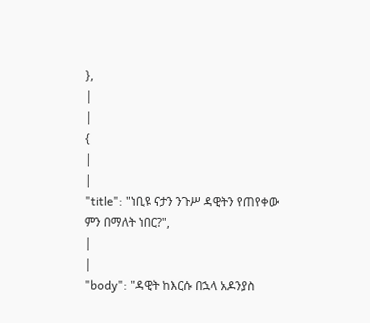},
|
|
{
|
|
"title": "ነቢዩ ናታን ንጉሥ ዳዊትን የጠየቀው ምን በማለት ነበር?",
|
|
"body": "ዳዊት ከእርሱ በኋላ አዶንያስ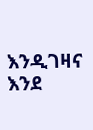እንዲገዛና እንደ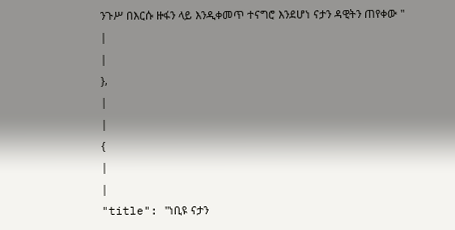ንጉሥ በእርሱ ዙፋን ላይ እንዲቀመጥ ተናግሮ እንደሆነ ናታን ዳዊትን ጠየቀው "
|
|
},
|
|
{
|
|
"title": "ነቢዩ ናታን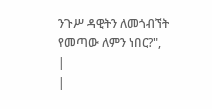ንጉሥ ዳዊትን ለመጎብኘት የመጣው ለምን ነበር?",
|
|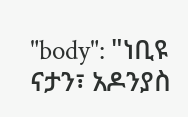"body": "ነቢዩ ናታን፣ አዶንያስ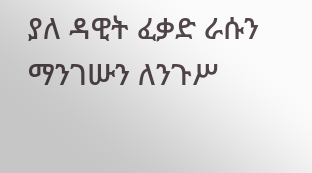ያለ ዳዊት ፈቃድ ራሱን ማንገሡን ለንጉሥ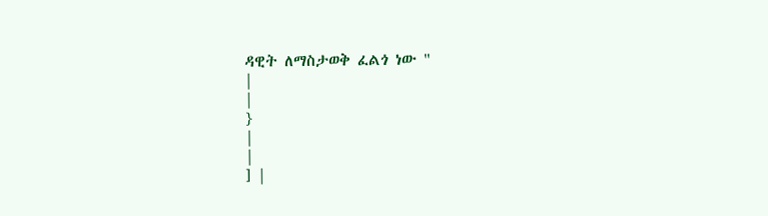ዳዊት ለማስታወቅ ፈልጎ ነው "
|
|
}
|
|
] |